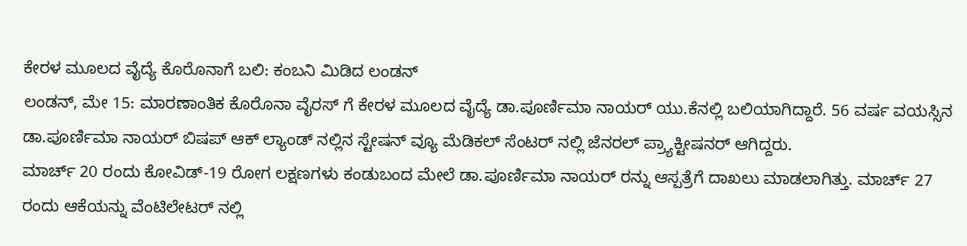ಕೇರಳ ಮೂಲದ ವೈದ್ಯೆ ಕೊರೊನಾಗೆ ಬಲಿ: ಕಂಬನಿ ಮಿಡಿದ ಲಂಡನ್
ಲಂಡನ್, ಮೇ 15: ಮಾರಣಾಂತಿಕ ಕೊರೊನಾ ವೈರಸ್ ಗೆ ಕೇರಳ ಮೂಲದ ವೈದ್ಯೆ ಡಾ.ಪೂರ್ಣಿಮಾ ನಾಯರ್ ಯು.ಕೆನಲ್ಲಿ ಬಲಿಯಾಗಿದ್ದಾರೆ. 56 ವರ್ಷ ವಯಸ್ಸಿನ ಡಾ.ಪೂರ್ಣಿಮಾ ನಾಯರ್ ಬಿಷಪ್ ಆಕ್ ಲ್ಯಾಂಡ್ ನಲ್ಲಿನ ಸ್ಟೇಷನ್ ವ್ಯೂ ಮೆಡಿಕಲ್ ಸೆಂಟರ್ ನಲ್ಲಿ ಜೆನರಲ್ ಪ್ರ್ಯಾಕ್ಟೀಷನರ್ ಆಗಿದ್ದರು.
ಮಾರ್ಚ್ 20 ರಂದು ಕೋವಿಡ್-19 ರೋಗ ಲಕ್ಷಣಗಳು ಕಂಡುಬಂದ ಮೇಲೆ ಡಾ.ಪೂರ್ಣಿಮಾ ನಾಯರ್ ರನ್ನು ಆಸ್ಪತ್ರೆಗೆ ದಾಖಲು ಮಾಡಲಾಗಿತ್ತು. ಮಾರ್ಚ್ 27 ರಂದು ಆಕೆಯನ್ನು ವೆಂಟಿಲೇಟರ್ ನಲ್ಲಿ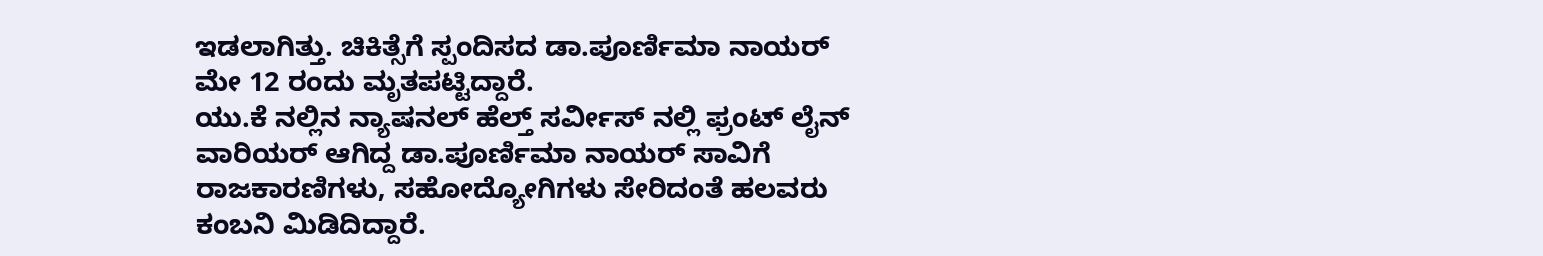ಇಡಲಾಗಿತ್ತು. ಚಿಕಿತ್ಸೆಗೆ ಸ್ಪಂದಿಸದ ಡಾ.ಪೂರ್ಣಿಮಾ ನಾಯರ್ ಮೇ 12 ರಂದು ಮೃತಪಟ್ಟಿದ್ದಾರೆ.
ಯು.ಕೆ ನಲ್ಲಿನ ನ್ಯಾಷನಲ್ ಹೆಲ್ತ್ ಸರ್ವೀಸ್ ನಲ್ಲಿ ಫ್ರಂಟ್ ಲೈನ್ ವಾರಿಯರ್ ಆಗಿದ್ದ ಡಾ.ಪೂರ್ಣಿಮಾ ನಾಯರ್ ಸಾವಿಗೆ ರಾಜಕಾರಣಿಗಳು, ಸಹೋದ್ಯೋಗಿಗಳು ಸೇರಿದಂತೆ ಹಲವರು ಕಂಬನಿ ಮಿಡಿದಿದ್ದಾರೆ.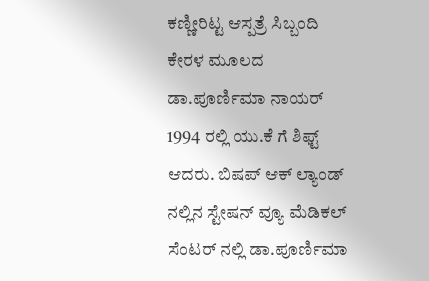ಕಣ್ಣೀರಿಟ್ಟ ಆಸ್ಪತ್ರೆ ಸಿಬ್ಬಂದಿ
ಕೇರಳ ಮೂಲದ ಡಾ.ಪೂರ್ಣಿಮಾ ನಾಯರ್ 1994 ರಲ್ಲಿ ಯು.ಕೆ ಗೆ ಶಿಫ್ಟ್ ಆದರು. ಬಿಷಪ್ ಆಕ್ ಲ್ಯಾಂಡ್ ನಲ್ಲಿನ ಸ್ಟೇಷನ್ ವ್ಯೂ ಮೆಡಿಕಲ್ ಸೆಂಟರ್ ನಲ್ಲಿ ಡಾ.ಪೂರ್ಣಿಮಾ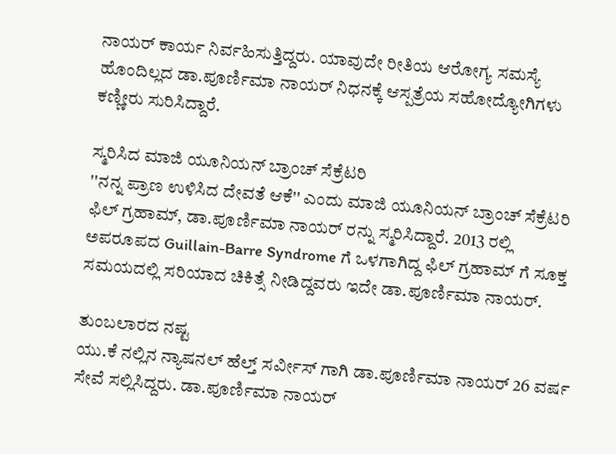ನಾಯರ್ ಕಾರ್ಯ ನಿರ್ವಹಿಸುತ್ತಿದ್ದರು. ಯಾವುದೇ ರೀತಿಯ ಆರೋಗ್ಯ ಸಮಸ್ಯೆ ಹೊಂದಿಲ್ಲದ ಡಾ.ಪೂರ್ಣಿಮಾ ನಾಯರ್ ನಿಧನಕ್ಕೆ ಆಸ್ಪತ್ರೆಯ ಸಹೋದ್ಯೋಗಿಗಳು ಕಣ್ಣೀರು ಸುರಿಸಿದ್ದಾರೆ.

ಸ್ಮರಿಸಿದ ಮಾಜಿ ಯೂನಿಯನ್ ಬ್ರಾಂಚ್ ಸೆಕ್ರೆಟರಿ
''ನನ್ನ ಪ್ರಾಣ ಉಳಿಸಿದ ದೇವತೆ ಆಕೆ'' ಎಂದು ಮಾಜಿ ಯೂನಿಯನ್ ಬ್ರಾಂಚ್ ಸೆಕ್ರೆಟರಿ ಫಿಲ್ ಗ್ರಹಾಮ್, ಡಾ.ಪೂರ್ಣಿಮಾ ನಾಯರ್ ರನ್ನು ಸ್ಮರಿಸಿದ್ದಾರೆ. 2013 ರಲ್ಲಿ ಅಪರೂಪದ Guillain-Barre Syndrome ಗೆ ಒಳಗಾಗಿದ್ದ ಫಿಲ್ ಗ್ರಹಾಮ್ ಗೆ ಸೂಕ್ತ ಸಮಯದಲ್ಲಿ ಸರಿಯಾದ ಚಿಕಿತ್ಸೆ ನೀಡಿದ್ದವರು ಇದೇ ಡಾ.ಪೂರ್ಣಿಮಾ ನಾಯರ್.

ತುಂಬಲಾರದ ನಷ್ಟ
ಯು.ಕೆ ನಲ್ಲಿನ ನ್ಯಾಷನಲ್ ಹೆಲ್ತ್ ಸರ್ವೀಸ್ ಗಾಗಿ ಡಾ.ಪೂರ್ಣಿಮಾ ನಾಯರ್ 26 ವರ್ಷ ಸೇವೆ ಸಲ್ಲಿಸಿದ್ದರು. ಡಾ.ಪೂರ್ಣಿಮಾ ನಾಯರ್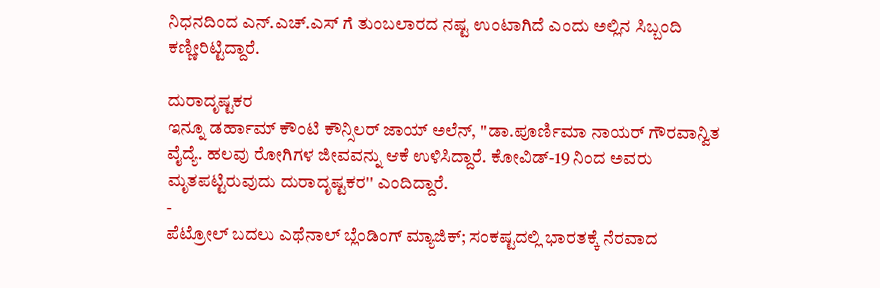ನಿಧನದಿಂದ ಎನ್.ಎಚ್.ಎಸ್ ಗೆ ತುಂಬಲಾರದ ನಷ್ಟ ಉಂಟಾಗಿದೆ ಎಂದು ಅಲ್ಲಿನ ಸಿಬ್ಬಂದಿ ಕಣ್ಣೀರಿಟ್ಟಿದ್ದಾರೆ.

ದುರಾದೃಷ್ಟಕರ
ಇನ್ನೂ ಡರ್ಹಾಮ್ ಕೌಂಟಿ ಕೌನ್ಸಿಲರ್ ಜಾಯ್ ಅಲೆನ್, ''ಡಾ.ಪೂರ್ಣಿಮಾ ನಾಯರ್ ಗೌರವಾನ್ವಿತ ವೈದ್ಯೆ. ಹಲವು ರೋಗಿಗಳ ಜೀವವನ್ನು ಆಕೆ ಉಳಿಸಿದ್ದಾರೆ. ಕೋವಿಡ್-19 ನಿಂದ ಅವರು ಮೃತಪಟ್ಟಿರುವುದು ದುರಾದೃಷ್ಟಕರ'' ಎಂದಿದ್ದಾರೆ.
-
ಪೆಟ್ರೋಲ್ ಬದಲು ಎಥೆನಾಲ್ ಬ್ಲೆಂಡಿಂಗ್ ಮ್ಯಾಜಿಕ್; ಸಂಕಷ್ಟದಲ್ಲಿ ಭಾರತಕ್ಕೆ ನೆರವಾದ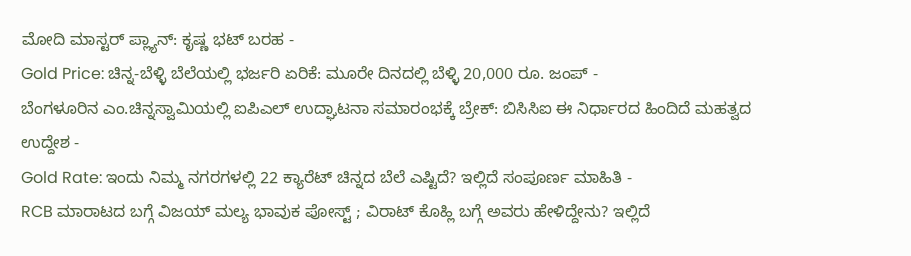ಮೋದಿ ಮಾಸ್ಟರ್ ಪ್ಲ್ಯಾನ್: ಕೃಷ್ಣ ಭಟ್ ಬರಹ -
Gold Price: ಚಿನ್ನ-ಬೆಳ್ಳಿ ಬೆಲೆಯಲ್ಲಿ ಭರ್ಜರಿ ಏರಿಕೆ: ಮೂರೇ ದಿನದಲ್ಲಿ ಬೆಳ್ಳಿ 20,000 ರೂ. ಜಂಪ್ -
ಬೆಂಗಳೂರಿನ ಎಂ.ಚಿನ್ನಸ್ವಾಮಿಯಲ್ಲಿ ಐಪಿಎಲ್ ಉದ್ಘಾಟನಾ ಸಮಾರಂಭಕ್ಕೆ ಬ್ರೇಕ್: ಬಿಸಿಸಿಐ ಈ ನಿರ್ಧಾರದ ಹಿಂದಿದೆ ಮಹತ್ವದ ಉದ್ದೇಶ -
Gold Rate: ಇಂದು ನಿಮ್ಮ ನಗರಗಳಲ್ಲಿ 22 ಕ್ಯಾರೆಟ್ ಚಿನ್ನದ ಬೆಲೆ ಎಷ್ಟಿದೆ? ಇಲ್ಲಿದೆ ಸಂಪೂರ್ಣ ಮಾಹಿತಿ -
RCB ಮಾರಾಟದ ಬಗ್ಗೆ ವಿಜಯ್ ಮಲ್ಯ ಭಾವುಕ ಪೋಸ್ಟ್ ; ವಿರಾಟ್ ಕೊಹ್ಲಿ ಬಗ್ಗೆ ಅವರು ಹೇಳಿದ್ದೇನು? ಇಲ್ಲಿದೆ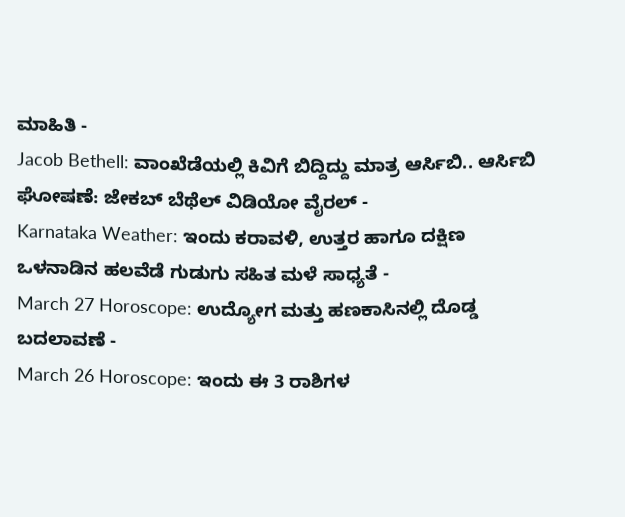ಮಾಹಿತಿ -
Jacob Bethell: ವಾಂಖೆಡೆಯಲ್ಲಿ ಕಿವಿಗೆ ಬಿದ್ದಿದ್ದು ಮಾತ್ರ ಆರ್ಸಿಬಿ.. ಆರ್ಸಿಬಿ ಘೋಷಣೆ: ಜೇಕಬ್ ಬೆಥೆಲ್ ವಿಡಿಯೋ ವೈರಲ್ -
Karnataka Weather: ಇಂದು ಕರಾವಳಿ, ಉತ್ತರ ಹಾಗೂ ದಕ್ಷಿಣ ಒಳನಾಡಿನ ಹಲವೆಡೆ ಗುಡುಗು ಸಹಿತ ಮಳೆ ಸಾಧ್ಯತೆ -
March 27 Horoscope: ಉದ್ಯೋಗ ಮತ್ತು ಹಣಕಾಸಿನಲ್ಲಿ ದೊಡ್ಡ ಬದಲಾವಣೆ -
March 26 Horoscope: ಇಂದು ಈ 3 ರಾಶಿಗಳ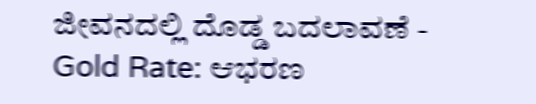ಜೀವನದಲ್ಲಿ ದೊಡ್ಡ ಬದಲಾವಣೆ -
Gold Rate: ಆಭರಣ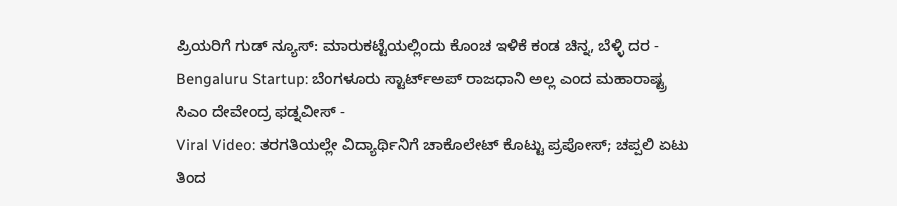ಪ್ರಿಯರಿಗೆ ಗುಡ್ ನ್ಯೂಸ್: ಮಾರುಕಟ್ಟೆಯಲ್ಲಿಂದು ಕೊಂಚ ಇಳಿಕೆ ಕಂಡ ಚಿನ್ನ, ಬೆಳ್ಳಿ ದರ -
Bengaluru Startup: ಬೆಂಗಳೂರು ಸ್ಟಾರ್ಟ್ಅಪ್ ರಾಜಧಾನಿ ಅಲ್ಲ ಎಂದ ಮಹಾರಾಷ್ಟ್ರ ಸಿಎಂ ದೇವೇಂದ್ರ ಫಡ್ನವೀಸ್ -
Viral Video: ತರಗತಿಯಲ್ಲೇ ವಿದ್ಯಾರ್ಥಿನಿಗೆ ಚಾಕೊಲೇಟ್ ಕೊಟ್ಟು ಪ್ರಪೋಸ್; ಚಪ್ಪಲಿ ಏಟು ತಿಂದ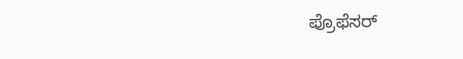ಪ್ರೊಫೆಸರ್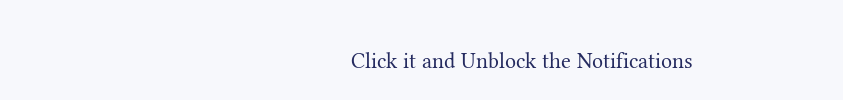Click it and Unblock the Notifications